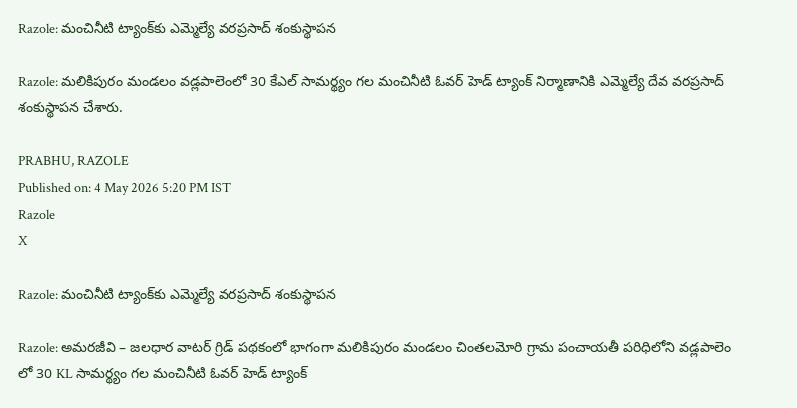Razole: మంచినీటి ట్యాంక్‌కు ఎమ్మెల్యే వరప్రసాద్ శంకుస్థాపన

Razole: మలికిపురం మండలం వడ్లపాలెంలో 30 కేఎల్ సామర్థ్యం గల మంచినీటి ఓవర్ హెడ్ ట్యాంక్ నిర్మాణానికి ఎమ్మెల్యే దేవ వరప్రసాద్ శంకుస్థాపన చేశారు.

PRABHU, RAZOLE
Published on: 4 May 2026 5:20 PM IST
Razole
X

Razole: మంచినీటి ట్యాంక్‌కు ఎమ్మెల్యే వరప్రసాద్ శంకుస్థాపన

Razole: అమరజీవి – జలధార వాటర్ గ్రిడ్ పథకంలో భాగంగా మలికిపురం మండలం చింతలమోరి గ్రామ పంచాయతీ పరిధిలోని వడ్లపాలెం లో 30 KL సామర్థ్యం గల మంచినీటి ఓవర్ హెడ్ ట్యాంక్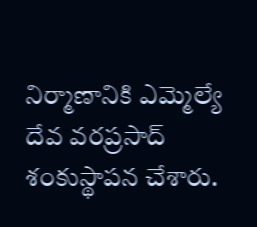నిర్మాణానికి ఎమ్మెల్యే దేవ వరప్రసాద్ శంకుస్థాపన చేశారు.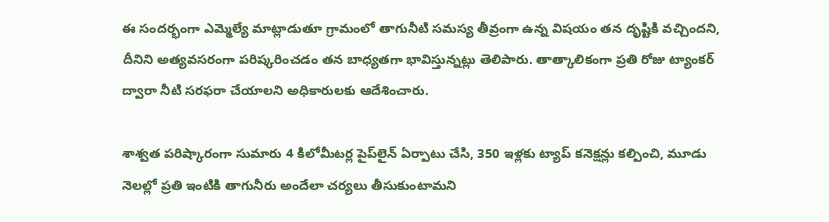ఈ సందర్భంగా ఎమ్మెల్యే మాట్లాడుతూ గ్రామంలో తాగునీటి సమస్య తీవ్రంగా ఉన్న విషయం తన దృష్టికి వచ్చిందని, దీనిని అత్యవసరంగా పరిష్కరించడం తన బాధ్యతగా భావిస్తున్నట్లు తెలిపారు. తాత్కాలికంగా ప్రతి రోజు ట్యాంకర్ ద్వారా నీటి సరఫరా చేయాలని అధికారులకు ఆదేశించారు.

శాశ్వత పరిష్కారంగా సుమారు 4 కిలోమీటర్ల పైప్‌లైన్ ఏర్పాటు చేసి, 350 ఇళ్లకు ట్యాప్ కనెక్షన్లు కల్పించి, మూడు నెలల్లో ప్రతి ఇంటికి తాగునీరు అందేలా చర్యలు తీసుకుంటామని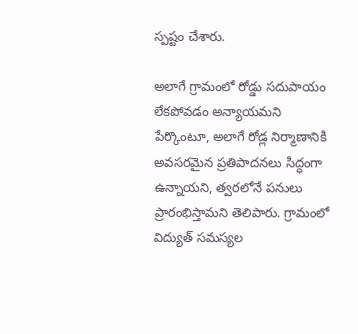స్పష్టం చేశారు.

అలాగే గ్రామంలో రోడ్డు సదుపాయం లేకపోవడం అన్యాయమని పేర్కొంటూ, అలాగే రోడ్ల నిర్మాణానికి అవసరమైన ప్రతిపాదనలు సిద్ధంగా ఉన్నాయని, త్వరలోనే పనులు ప్రారంభిస్తామని తెలిపారు. గ్రామంలో విద్యుత్ సమస్యల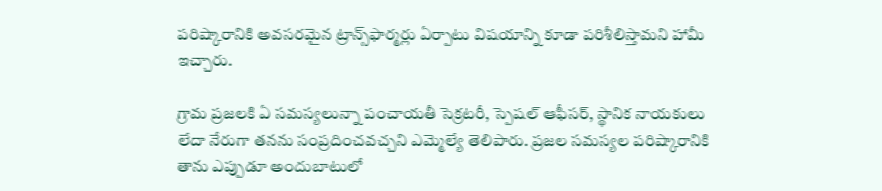పరిష్కారానికి అవసరమైన ట్రాన్స్‌ఫార్మర్లు ఏర్పాటు విషయాన్ని కూడా పరిశీలిస్తామని హామీ ఇచ్చారు.

గ్రామ ప్రజలకి ఏ సమస్యలున్నా పంచాయతీ సెక్రటరీ, స్పెషల్ ఆఫీసర్, స్థానిక నాయకులు లేదా నేరుగా తనను సంప్రదించవచ్చని ఎమ్మెల్యే తెలిపారు. ప్రజల సమస్యల పరిష్కారానికి తాను ఎప్పుడూ అందుబాటులో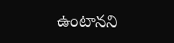ఉంటానని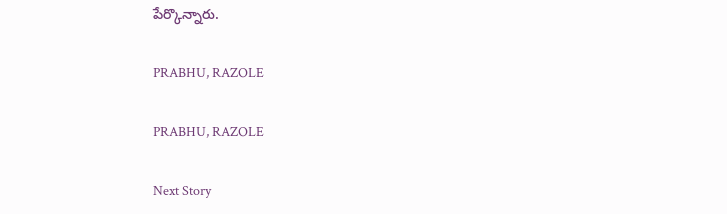పేర్కొన్నారు.

PRABHU, RAZOLE

PRABHU, RAZOLE

Next Story